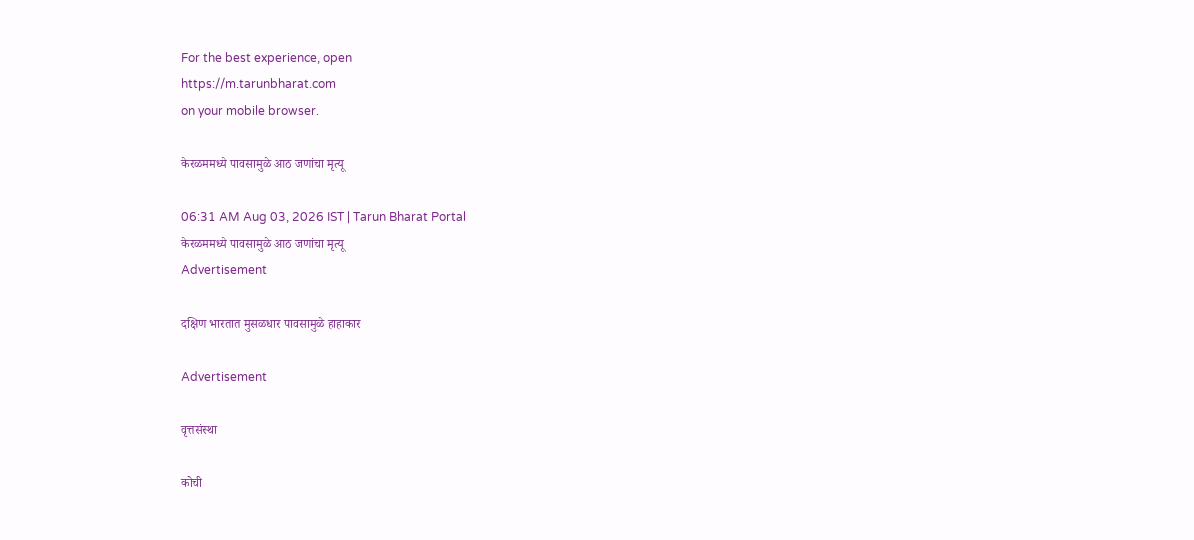For the best experience, open
https://m.tarunbharat.com
on your mobile browser.

केरळममध्ये पावसामुळे आठ जणांचा मृत्यू

06:31 AM Aug 03, 2026 IST | Tarun Bharat Portal
केरळममध्ये पावसामुळे आठ जणांचा मृत्यू
Advertisement

दक्षिण भारतात मुसळधार पावसामुळे हाहाकार

Advertisement

वृत्तसंस्था

कोची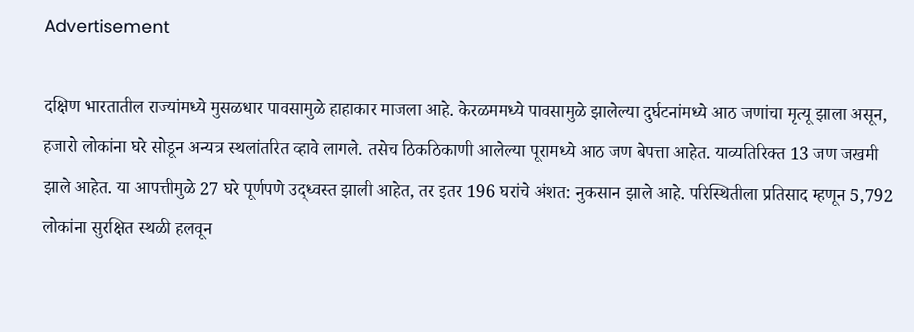Advertisement

दक्षिण भारतातील राज्यांमध्ये मुसळधार पावसामुळे हाहाकार माजला आहे. केरळममध्ये पावसामुळे झालेल्या दुर्घटनांमध्ये आठ जणांचा मृत्यू झाला असून, हजारो लोकांना घरे सोडून अन्यत्र स्थलांतरित व्हावे लागले. तसेच ठिकठिकाणी आलेल्या पूरामध्ये आठ जण बेपत्ता आहेत. याव्यतिरिक्त 13 जण जखमी झाले आहेत. या आपत्तीमुळे 27 घरे पूर्णपणे उद्ध्वस्त झाली आहेत, तर इतर 196 घरांचे अंशत: नुकसान झाले आहे. परिस्थितीला प्रतिसाद म्हणून 5,792 लोकांना सुरक्षित स्थळी हलवून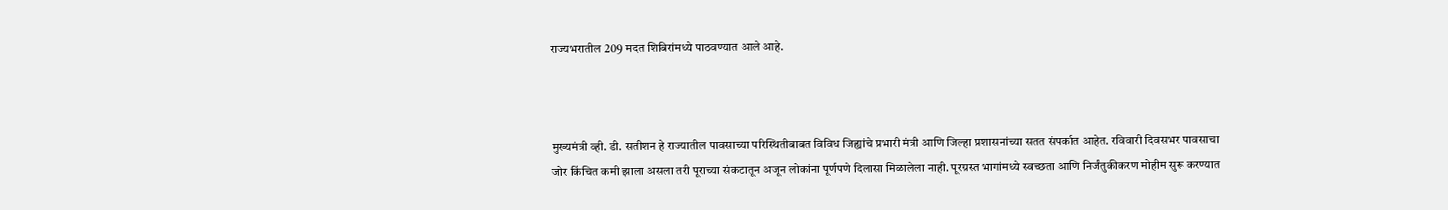राज्यभरातील 209 मदत शिबिरांमध्ये पाठवण्यात आले आहे.



मुख्यमंत्री व्ही. डी. सतीशन हे राज्यातील पावसाच्या परिस्थितीबाबत विविध जिह्यांचे प्रभारी मंत्री आणि जिल्हा प्रशासनांच्या सतत संपर्कात आहेत. रविवारी दिवसभर पावसाचा जोर किंचित कमी झाला असला तरी पूराच्या संकटातून अजून लोकांना पूर्णपणे दिलासा मिळालेला नाही. पूरग्रस्त भागांमध्ये स्वच्छता आणि निर्जंतुकीकरण मोहीम सुरू करण्यात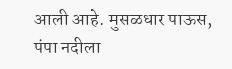आली आहे. मुसळधार पाऊस, पंपा नदीला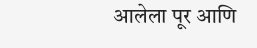आलेला पूर आणि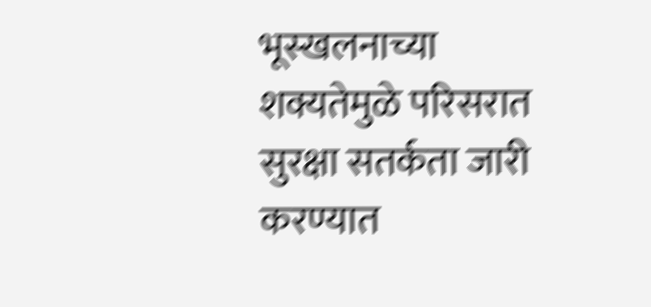भूस्खलनाच्या शक्यतेमुळे परिसरात सुरक्षा सतर्कता जारी करण्यात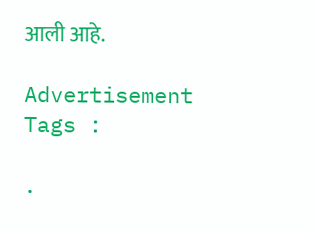आली आहे.

Advertisement
Tags :

.